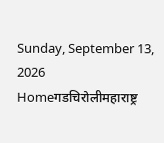Sunday, September 13, 2026
Homeगडचिरोलीमहाराष्ट्र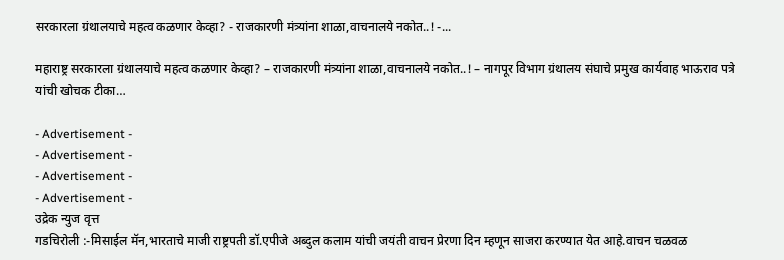सरकारला ग्रंथालयाचे महत्व कळणार केव्हा? - राजकारणी मंत्र्यांना शाळा,वाचनालये नकोत..! -...

महाराष्ट्र सरकारला ग्रंथालयाचे महत्व कळणार केव्हा? – राजकारणी मंत्र्यांना शाळा,वाचनालये नकोत..! – नागपूर विभाग ग्रंथालय संघाचे प्रमुख कार्यवाह भाऊराव पत्रे यांची खोचक टीका…

- Advertisement -
- Advertisement -
- Advertisement -
- Advertisement -
उद्रेक न्युज वृत्त
गडचिरोली :-मिसाईल मॅन,भारताचे माजी राष्ट्रपती डॉ.एपीजे अब्दुल कलाम यांची जयंती वाचन प्रेरणा दिन म्हणून साजरा करण्यात येत आहे.वाचन चळवळ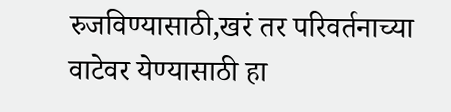रुजविण्यासाठी,खरं तर परिवर्तनाच्या वाटेवर येण्यासाठी हा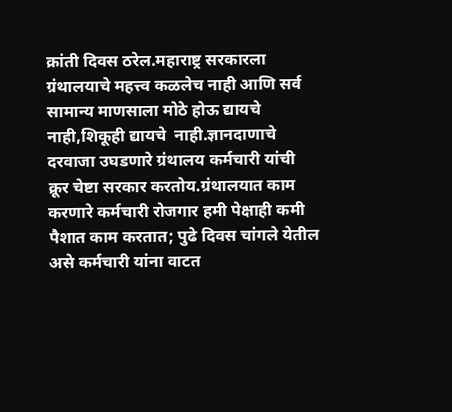क्रांती दिवस ठरेल.महाराष्ट्र सरकारला ग्रंथालयाचे महत्त्व कळलेच नाही आणि सर्व सामान्य माणसाला मोठे होऊ द्यायचे नाही,शिकूही द्यायचे  नाही.ज्ञानदाणाचे दरवाजा उघडणारे ग्रंथालय कर्मचारी यांची क्रूर चेष्टा सरकार करतोय.ग्रंथालयात काम करणारे कर्मचारी रोजगार हमी पेक्षाही कमी पैशात काम करतात; पुढे दिवस चांगले येतील असे कर्मचारी यांना वाटत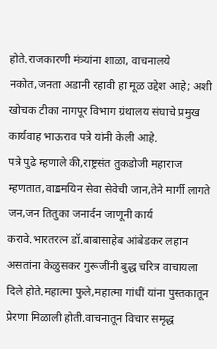होते.राजकारणी मंत्र्यांना शाळा, वाचनालये नकोत,जनता अडानी रहावी हा मूळ उद्देश आहे; अशी खोचक टीका नागपूर विभाग ग्रंथालय संघाचे प्रमुख कार्यवाह भाऊराव पत्रे यांनी केली आहे.
पत्रे पुढे म्हणाले की,राष्ट्रसंत तुकडोजी महाराज म्हणतात,वाॾमयिन सेवा सेवेची जान,तेने मार्गी लागते जन,जन तितुका जनार्दन जाणूनी कार्य करावे.भारतरत्न डॉ.बाबासाहेब आंबेडकर लहान असतांना केळुसकर गुरूजींनी बुद्ध चरित्र वाचायला दिले होते.महात्मा फुले,महात्मा गांधीं यांना पुस्तकातून प्रेरणा मिळाली होती.वाचनातून विचार समृद्ध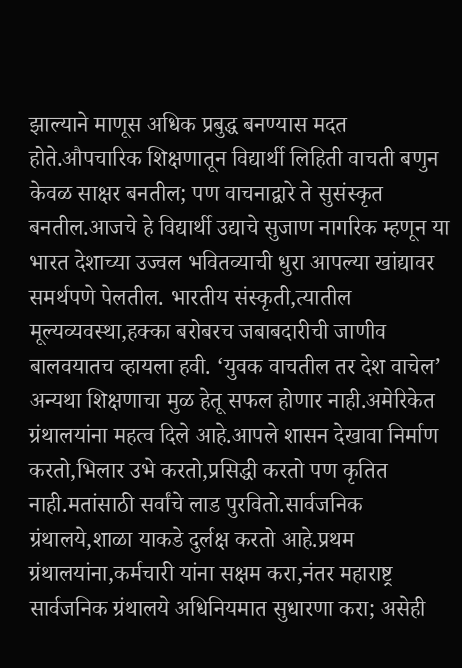झाल्याने माणूस अधिक प्रबुद्ध बनण्यास मदत होते.औपचारिक शिक्षणातून विद्यार्थी लिहिती वाचती बणुन केवळ साक्षर बनतील; पण वाचनाद्वारे ते सुसंस्कृत बनतील.आजचे हे विद्यार्थी उद्याचे सुजाण नागरिक म्हणून या भारत देशाच्या उज्वल भवितव्याची धुरा आपल्या खांद्यावर समर्थपणे पेलतील. भारतीय संस्कृती,त्यातील मूल्यव्यवस्था,हक्का बरोबरच जबाबदारीची जाणीव बालवयातच व्हायला हवी. ‘युवक वाचतील तर देश वाचेल’ अन्यथा शिक्षणाचा मुळ हेतू सफल होणार नाही.अमेरिकेत ग्रंथालयांना महत्व दिले आहे.आपले शासन देखावा निर्माण करतो,भिलार उभे करतो,प्रसिद्धी करतो पण कृतित नाही.मतांसाठी सर्वांचे लाड पुरवितो.सार्वजनिक ग्रंथालये,शाळा याकडे दुर्लक्ष करतो आहे.प्रथम ग्रंथालयांना,कर्मचारी यांना सक्षम करा,नंतर महाराष्ट्र सार्वजनिक ग्रंथालये अधिनियमात सुधारणा करा; असेही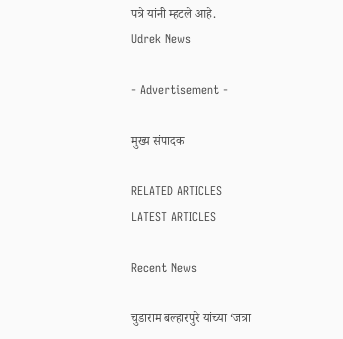पत्रे यांनी म्हटले आहे.
Udrek News

- Advertisement -

मुख्य संपादक

RELATED ARTICLES
LATEST ARTICLES

Recent News

चुडाराम बल्हारपुरे यांच्या ‘जत्रा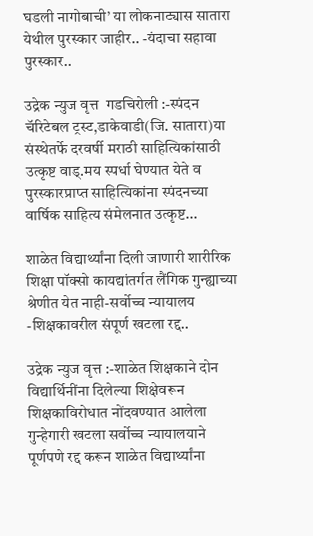घडली नागोबाची’ या लोकनाट्यास सातारा येथील पुरस्कार जाहीर.. -यंदाचा सहावा पुरस्कार..

उद्रेक न्युज वृत्त  गडचिरोली :-स्पंदन चॅरिटेबल ट्रस्ट,डाकेवाडी(जि. सातारा)या संस्थेतर्फे दरवर्षी मराठी साहित्यिकांसाठी उत्कृष्ट वाड्.मय स्पर्धा घेण्यात येते व पुरस्कारप्राप्त साहित्यिकांना स्पंदनच्या वार्षिक साहित्य संमेलनात उत्कृष्ट...

शाळेत विद्यार्थ्यांना दिली जाणारी शारीरिक शिक्षा पॉक्सो कायद्यांतर्गत लैंगिक गुन्ह्याच्या श्रेणीत येत नाही-सर्वोच्च न्यायालय -शिक्षकावरील संपूर्ण खटला रद्द..

उद्रेक न्युज वृत्त :-शाळेत शिक्षकाने दोन विद्यार्थिनींना दिलेल्या शिक्षेवरून शिक्षकाविरोधात नोंदवण्यात आलेला गुन्हेगारी खटला सर्वोच्च न्यायालयाने पूर्णपणे रद्द करून शाळेत विद्यार्थ्यांना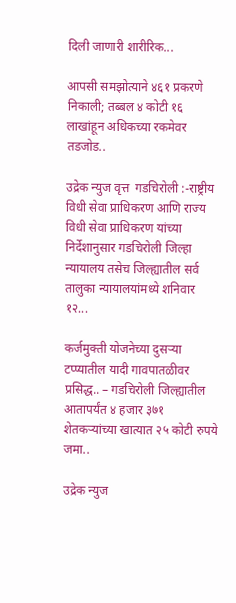दिली जाणारी शारीरिक...

आपसी समझोत्याने ४६१ प्रकरणे निकाली; तब्बल ४ कोटी १६ लाखांहून अधिकच्या रकमेवर तडजोड..

उद्रेक न्युज वृत्त  गडचिरोली :-राष्ट्रीय विधी सेवा प्राधिकरण आणि राज्य विधी सेवा प्राधिकरण यांच्या निर्देशानुसार गडचिरोली जिल्हा न्यायालय तसेच जिल्ह्यातील सर्व तालुका न्यायालयांमध्ये शनिवार १२...

कर्जमुक्ती योजनेच्या दुसऱ्या टप्प्यातील यादी गावपातळीवर प्रसिद्ध.. – गडचिरोली जिल्ह्यातील आतापर्यंत ४ हजार ३७१ शेतकऱ्यांच्या खात्यात २५ कोटी रुपये जमा..

उद्रेक न्युज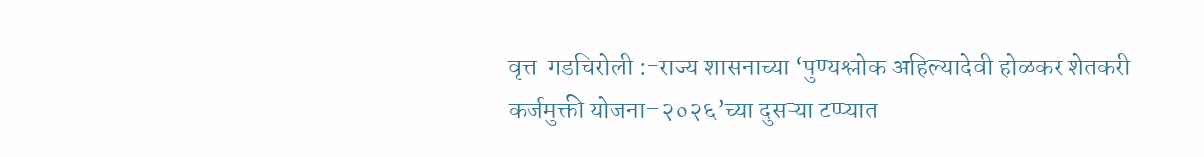वृत्त  गडचिरोली :-राज्य शासनाच्या ‘पुण्यश्लोक अहिल्यादेवी होळकर शेतकरी कर्जमुक्ती योजना–२०२६’च्या दुसऱ्या टप्प्यात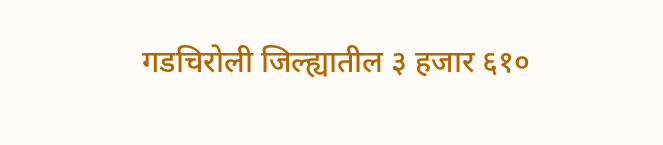गडचिरोली जिल्ह्यातील ३ हजार ६१०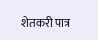शेतकरी पात्र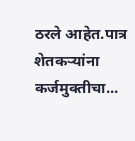ठरले आहेत.पात्र शेतकऱ्यांना कर्जमुक्तीचा...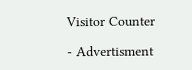Visitor Counter

- Advertisment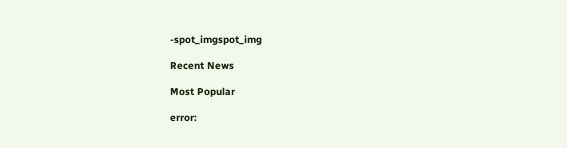-spot_imgspot_img

Recent News

Most Popular

error: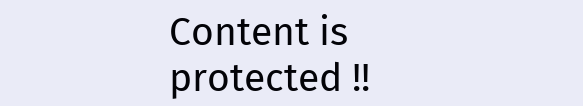Content is protected !!